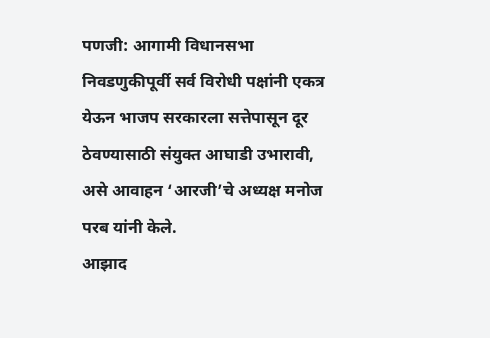पणजी: आगामी विधानसभा निवडणुकीपूर्वी सर्व विरोधी पक्षांनी एकत्र येऊन भाजप सरकारला सत्तेपासून दूर ठेवण्यासाठी संयुक्त आघाडी उभारावी, असे आवाहन ‘आरजी’चे अध्यक्ष मनोज परब यांनी केले.
आझाद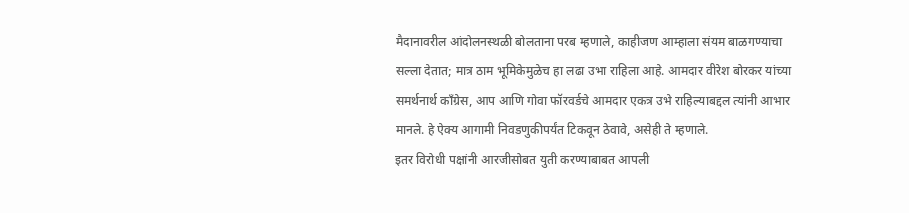मैदानावरील आंदोलनस्थळी बोलताना परब म्हणाले, काहीजण आम्हाला संयम बाळगण्याचा सल्ला देतात; मात्र ठाम भूमिकेमुळेच हा लढा उभा राहिला आहे. आमदार वीरेश बोरकर यांच्या समर्थनार्थ काँग्रेस, आप आणि गोवा फॉरवर्डचे आमदार एकत्र उभे राहिल्याबद्दल त्यांनी आभार मानले. हे ऐक्य आगामी निवडणुकीपर्यंत टिकवून ठेवावे, असेही ते म्हणाले.
इतर विरोधी पक्षांनी आरजीसोबत युती करण्याबाबत आपली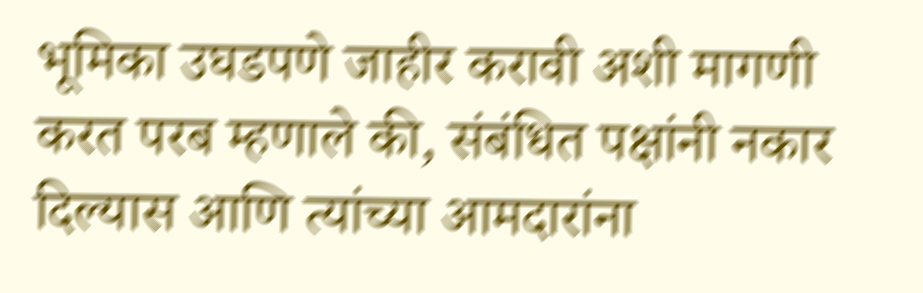भूमिका उघडपणे जाहीर करावी अशी मागणी करत परब म्हणाले की, संबंधित पक्षांनी नकार दिल्यास आणि त्यांच्या आमदारांना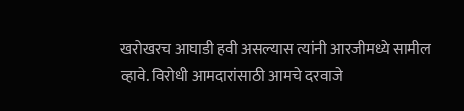खरोखरच आघाडी हवी असल्यास त्यांनी आरजीमध्ये सामील व्हावे. विरोधी आमदारांसाठी आमचे दरवाजे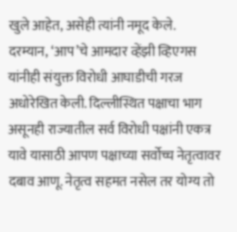खुले आहेत, असेही त्यांनी नमूद केले.
दरम्यान, ‘आप’चे आमदार व्हेंझी व्हिएगस यांनीही संयुक्त विरोधी आघाडीची गरज अधोरेखित केली. दिल्लीस्थित पक्षाचा भाग असूनही राज्यातील सर्व विरोधी पक्षांनी एकत्र यावे यासाठी आपण पक्षाच्या सर्वोच्च नेतृत्वावर दबाव आणू. नेतृत्व सहमत नसेल तर योग्य तो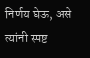निर्णय घेऊ, असे त्यांनी स्पष्ट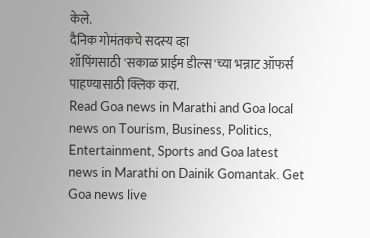केले.
दैनिक गोमंतकचे सदस्य व्हा
शॉपिंगसाठी 'सकाळ प्राईम डील्स'च्या भन्नाट ऑफर्स पाहण्यासाठी क्लिक करा.
Read Goa news in Marathi and Goa local news on Tourism, Business, Politics, Entertainment, Sports and Goa latest news in Marathi on Dainik Gomantak. Get Goa news live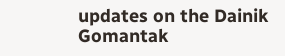updates on the Dainik Gomantak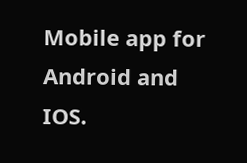Mobile app for Android and IOS.